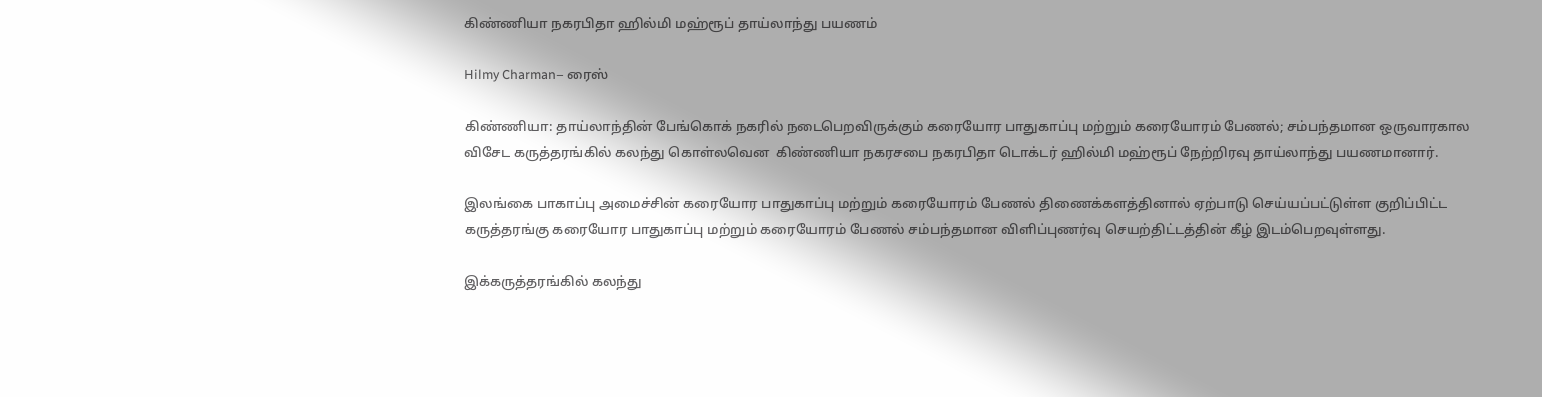கிண்ணியா நகரபிதா ஹில்மி மஹ்ரூப் தாய்லாந்து பயணம்

Hilmy Charman– ரைஸ்

கிண்ணியா: தாய்லாந்தின் பேங்கொக் நகரில் நடைபெறவிருக்கும் கரையோர பாதுகாப்பு மற்றும் கரையோரம் பேணல்; சம்பந்தமான ஒருவாரகால விசேட கருத்தரங்கில் கலந்து கொள்லவென  கிண்ணியா நகரசபை நகரபிதா டொக்டர் ஹில்மி மஹ்ரூப் நேற்றிரவு தாய்லாந்து பயணமானார்.

இலங்கை பாகாப்பு அமைச்சின் கரையோர பாதுகாப்பு மற்றும் கரையோரம் பேணல் திணைக்களத்தினால் ஏற்பாடு செய்யப்பட்டுள்ள குறிப்பிட்ட கருத்தரங்கு கரையோர பாதுகாப்பு மற்றும் கரையோரம் பேணல் சம்பந்தமான விளிப்புணர்வு செயற்திட்டத்தின் கீழ் இடம்பெறவுள்ளது.

இக்கருத்தரங்கில் கலந்து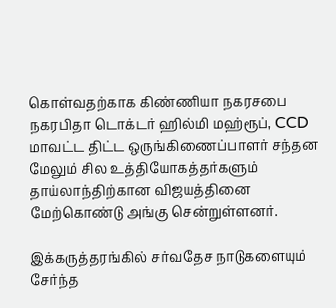கொள்வதற்காக கிண்ணியா நகரசபை நகரபிதா டொக்டர் ஹில்மி மஹ்ரூப், CCD மாவட்ட திட்ட ஒருங்கிணைப்பாளர் சந்தன மேலும் சில உத்தியோகத்தர்களும் தாய்லாந்திற்கான விஜயத்தினை மேற்கொண்டு அங்கு சென்றுள்ளனர்.

இக்கருத்தரங்கில் சர்வதேச நாடுகளையும் சேர்ந்த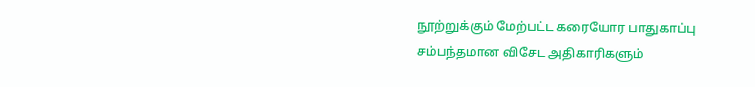நூற்றுக்கும் மேற்பட்ட கரையோர பாதுகாப்பு சம்பந்தமான விசேட அதிகாரிகளும்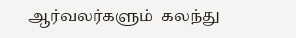ஆர்வலர்களும்  கலந்து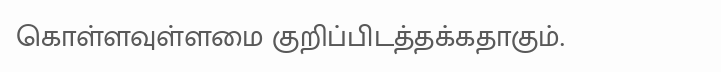கொள்ளவுள்ளமை குறிப்பிடத்தக்கதாகும்.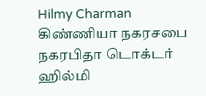Hilmy Charman
கிண்ணியா நகரசபை நகரபிதா டொக்டர் ஹில்மி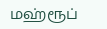மஹ்ரூப்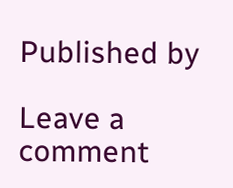Published by

Leave a comment